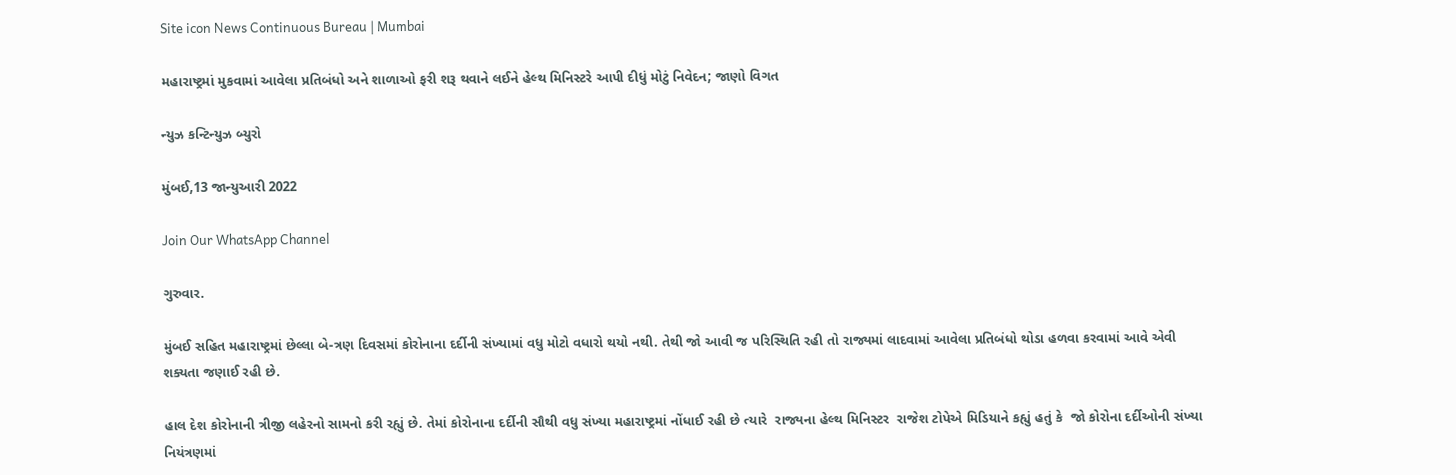Site icon News Continuous Bureau | Mumbai

મહારાષ્ટ્રમાં મુકવામાં આવેલા પ્રતિબંધો અને શાળાઓ ફરી શરૂ થવાને લઈને હેલ્થ મિનિસ્ટરે આપી દીધું મોટું નિવેદન; જાણો વિગત

ન્યુઝ કન્ટિન્યુઝ બ્યુરો

મુંબઈ,13 જાન્યુઆરી 2022

Join Our WhatsApp Channel

ગુરુવાર.

મુંબઈ સહિત મહારાષ્ટ્રમાં છેલ્લા બે-ત્રણ દિવસમાં કોરોનાના દર્દીની સંખ્યામાં વધુ મોટો વધારો થયો નથી. તેથી જો આવી જ પરિસ્થિતિ રહી તો રાજ્યમાં લાદવામાં આવેલા પ્રતિબંધો થોડા હળવા કરવામાં આવે એવી શક્યતા જણાઈ રહી છે.

હાલ દેશ કોરોનાની ત્રીજી લહેરનો સામનો કરી રહ્યું છે. તેમાં કોરોનાના દર્દીની સૌથી વધુ સંખ્યા મહારાષ્ટ્રમાં નોંધાઈ રહી છે ત્યારે  રાજ્યના હેલ્થ મિનિસ્ટર  રાજેશ ટોપેએ મિડિયાને કહ્યું હતું કે  જો કોરોના દર્દીઓની સંખ્યા નિયંત્રણમાં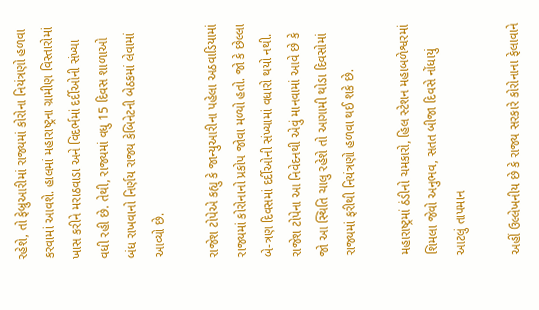રહેશે, તો ફેબ્રુઆરીમાં રાજ્યમાં કોરોના નિયંત્રણો હળવા કરવામાં આવશે. હાલમાં મહારાષ્ટ્રના ગ્રામીણ વિસ્તારોમાં ખાસ કરીને મરાઠવાડા અને વિદર્ભમાં દર્દીઓની સંખ્યા વધી રહી છે. તેથી, રાજ્યમાં વધુ 15 દિવસ શાળાઓ બંધ રાખવાનો નિર્ણય રાજ્ય કેબિનેટની બેઠકમાં લેવામાં આવ્યો છે.

રાજેશ ટોપેએ કહ્યુ કે જાન્યુઆરીના પહેલા અઠવાડિયામાં રાજ્યમાં કોરોનાનો પ્રકોપ જોવા મળ્યો હતો. જો કે છેલ્લા બે-ત્રણ દિવસમાં દર્દીઓની સંખ્યામાં વધારો થયો નથી. રાજેશ ટોપેના આ નિવેદનથી એવું માનવામાં આવે છે કે જો આ સ્થિતિ ચાલુ રહેશે તો આગામી થોડા દિવસોમાં રાજ્યમાં ફરીથી નિયંત્રણો હળવા થઈ શકે છે.

મહારાષ્ટ્રમાં ઠંડીનો ચમકારો, હિલ સ્ટેશન મહાબળેશ્વરમાં શિમલા જેવો અનુભવ, સતત બીજા દિવસે નોંધાયું આટલું તાપમાન

અહીં ઉલ્લેખનીય છે કે રાજ્ય સરકારે કોરોનાના ફેલાવાને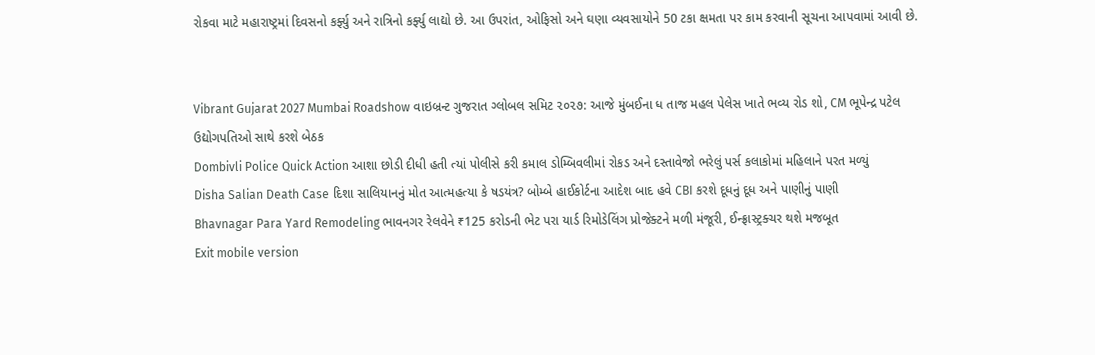રોકવા માટે મહારાષ્ટ્રમાં દિવસનો કર્ફ્યુ અને રાત્રિનો કર્ફ્યુ લાદ્યો છે. આ ઉપરાંત, ઓફિસો અને ઘણા વ્યવસાયોને 50 ટકા ક્ષમતા પર કામ કરવાની સૂચના આપવામાં આવી છે.


Vibrant Gujarat 2027 Mumbai Roadshow વાઇબ્રન્ટ ગુજરાત ગ્લોબલ સમિટ ૨૦૨૭: આજે મુંબઈના ધ તાજ મહલ પેલેસ ખાતે ભવ્ય રોડ શો, CM ભૂપેન્દ્ર પટેલ ઉદ્યોગપતિઓ સાથે કરશે બેઠક
Dombivli Police Quick Action આશા છોડી દીધી હતી ત્યાં પોલીસે કરી કમાલ ડોમ્બિવલીમાં રોકડ અને દસ્તાવેજો ભરેલું પર્સ કલાકોમાં મહિલાને પરત મળ્યું
Disha Salian Death Case દિશા સાલિયાનનું મોત આત્મહત્યા કે ષડયંત્ર? બોમ્બે હાઈકોર્ટના આદેશ બાદ હવે CBI કરશે દૂધનું દૂધ અને પાણીનું પાણી
Bhavnagar Para Yard Remodeling ભાવનગર રેલવેને ₹125 કરોડની ભેટ પરા યાર્ડ રિમોડેલિંગ પ્રોજેક્ટને મળી મંજૂરી, ઈન્ફ્રાસ્ટ્રક્ચર થશે મજબૂત
Exit mobile version